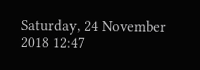Saturday, 24 November 2018 12:47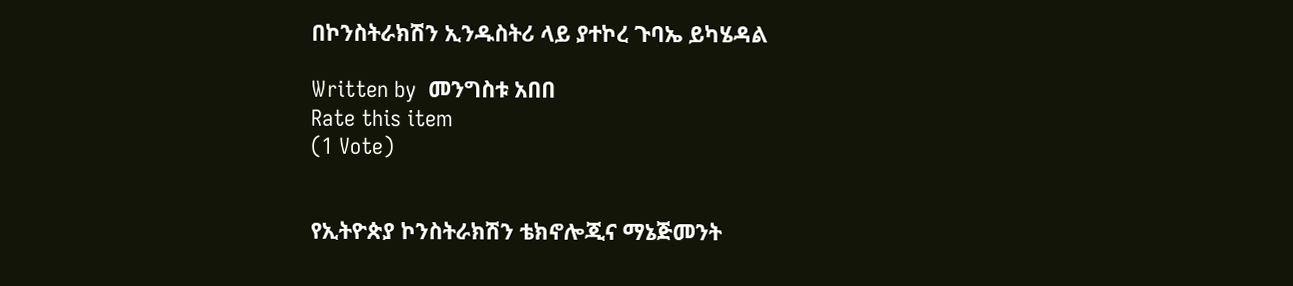በኮንስትራክሽን ኢንዱስትሪ ላይ ያተኮረ ጉባኤ ይካሄዳል

Written by  መንግስቱ አበበ
Rate this item
(1 Vote)


የኢትዮጵያ ኮንስትራክሽን ቴክኖሎጂና ማኔጅመንት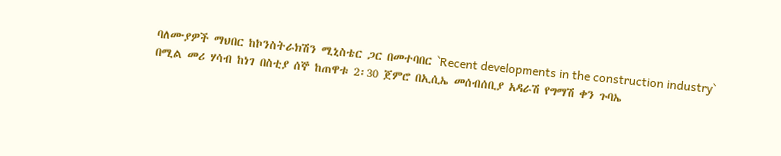ባለሙያዎች ማህበር ከኮንስትራክሽን ሚኒስቴር ጋር በመተባበር `Recent developments in the construction industry` በሚል መሪ ሃሳብ ከነገ በስቲያ ሰኞ ከጠዋቱ 2፡30 ጀምሮ በኢሲኤ መሰብሰቢያ አዳራሽ የግማሽ ቀን ጉባኤ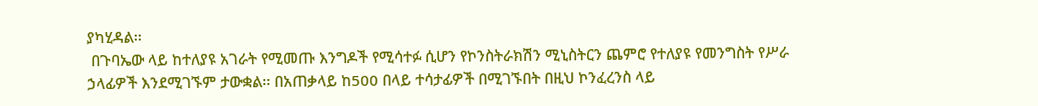ያካሂዳል፡፡
 በጉባኤው ላይ ከተለያዩ አገራት የሚመጡ እንግዶች የሚሳተፉ ሲሆን የኮንስትራክሽን ሚኒስትርን ጨምሮ የተለያዩ የመንግስት የሥራ ኃላፊዎች እንደሚገኙም ታውቋል፡፡ በአጠቃላይ ከ500 በላይ ተሳታፊዎች በሚገኙበት በዚህ ኮንፈረንስ ላይ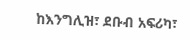ከእንግሊዝ፣ ደቡብ አፍሪካ፣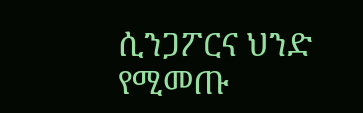ሲንጋፖርና ህንድ የሚመጡ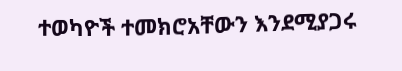ተወካዮች ተመክሮአቸውን እንደሚያጋሩ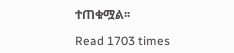ተጠቁሟል፡፡

Read 1703 times